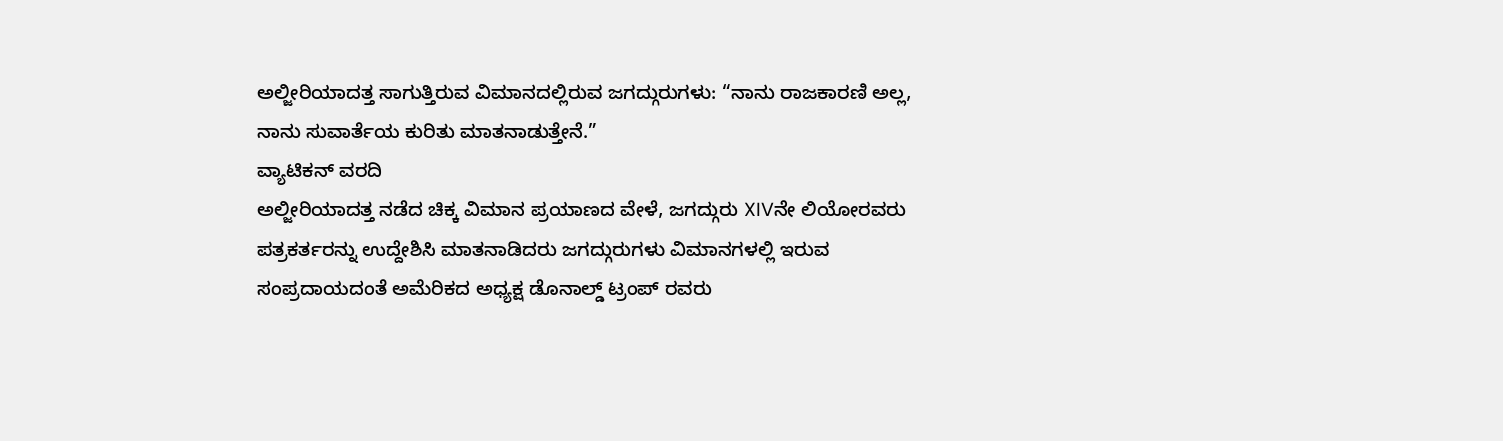ಅಲ್ಜೀರಿಯಾದತ್ತ ಸಾಗುತ್ತಿರುವ ವಿಮಾನದಲ್ಲಿರುವ ಜಗದ್ಗುರುಗಳು: “ನಾನು ರಾಜಕಾರಣಿ ಅಲ್ಲ, ನಾನು ಸುವಾರ್ತೆಯ ಕುರಿತು ಮಾತನಾಡುತ್ತೇನೆ.”
ವ್ಯಾಟಿಕನ್ ವರದಿ
ಅಲ್ಜೀರಿಯಾದತ್ತ ನಡೆದ ಚಿಕ್ಕ ವಿಮಾನ ಪ್ರಯಾಣದ ವೇಳೆ, ಜಗದ್ಗುರು XIVನೇ ಲಿಯೋರವರು ಪತ್ರಕರ್ತರನ್ನು ಉದ್ದೇಶಿಸಿ ಮಾತನಾಡಿದರು ಜಗದ್ಗುರುಗಳು ವಿಮಾನಗಳಲ್ಲಿ ಇರುವ ಸಂಪ್ರದಾಯದಂತೆ ಅಮೆರಿಕದ ಅಧ್ಯಕ್ಷ ಡೊನಾಲ್ಡ್ ಟ್ರಂಪ್ ರವರು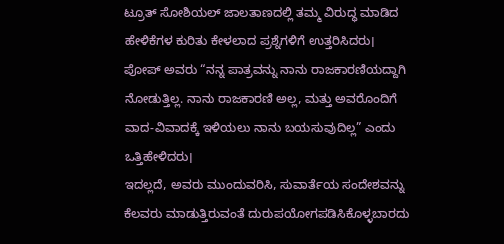ಟ್ರೂತ್ ಸೋಶಿಯಲ್ ಜಾಲತಾಣದಲ್ಲಿ ತಮ್ಮ ವಿರುದ್ಧ ಮಾಡಿದ ಹೇಳಿಕೆಗಳ ಕುರಿತು ಕೇಳಲಾದ ಪ್ರಶ್ನೆಗಳಿಗೆ ಉತ್ತರಿಸಿದರು।
ಪೋಪ್ ಅವರು “ನನ್ನ ಪಾತ್ರವನ್ನು ನಾನು ರಾಜಕಾರಣಿಯದ್ದಾಗಿ ನೋಡುತ್ತಿಲ್ಲ. ನಾನು ರಾಜಕಾರಣಿ ಅಲ್ಲ, ಮತ್ತು ಅವರೊಂದಿಗೆ ವಾದ-ವಿವಾದಕ್ಕೆ ಇಳಿಯಲು ನಾನು ಬಯಸುವುದಿಲ್ಲ” ಎಂದು ಒತ್ತಿಹೇಳಿದರು।
ಇದಲ್ಲದೆ, ಅವರು ಮುಂದುವರಿಸಿ, ಸುವಾರ್ತೆಯ ಸಂದೇಶವನ್ನು ಕೆಲವರು ಮಾಡುತ್ತಿರುವಂತೆ ದುರುಪಯೋಗಪಡಿಸಿಕೊಳ್ಳಬಾರದು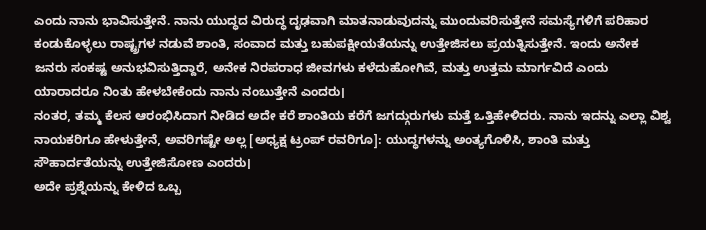ಎಂದು ನಾನು ಭಾವಿಸುತ್ತೇನೆ. ನಾನು ಯುದ್ಧದ ವಿರುದ್ಧ ದೃಢವಾಗಿ ಮಾತನಾಡುವುದನ್ನು ಮುಂದುವರಿಸುತ್ತೇನೆ ಸಮಸ್ಯೆಗಳಿಗೆ ಪರಿಹಾರ ಕಂಡುಕೊಳ್ಳಲು ರಾಷ್ಟ್ರಗಳ ನಡುವೆ ಶಾಂತಿ, ಸಂವಾದ ಮತ್ತು ಬಹುಪಕ್ಷೀಯತೆಯನ್ನು ಉತ್ತೇಜಿಸಲು ಪ್ರಯತ್ನಿಸುತ್ತೇನೆ. ಇಂದು ಅನೇಕ ಜನರು ಸಂಕಷ್ಟ ಅನುಭವಿಸುತ್ತಿದ್ದಾರೆ, ಅನೇಕ ನಿರಪರಾಧ ಜೀವಗಳು ಕಳೆದುಹೋಗಿವೆ, ಮತ್ತು ಉತ್ತಮ ಮಾರ್ಗವಿದೆ ಎಂದು ಯಾರಾದರೂ ನಿಂತು ಹೇಳಬೇಕೆಂದು ನಾನು ನಂಬುತ್ತೇನೆ ಎಂದರು।
ನಂತರ, ತಮ್ಮ ಕೆಲಸ ಆರಂಭಿಸಿದಾಗ ನೀಡಿದ ಅದೇ ಕರೆ ಶಾಂತಿಯ ಕರೆಗೆ ಜಗದ್ಗುರುಗಳು ಮತ್ತೆ ಒತ್ತಿಹೇಳಿದರು. ನಾನು ಇದನ್ನು ಎಲ್ಲಾ ವಿಶ್ವ ನಾಯಕರಿಗೂ ಹೇಳುತ್ತೇನೆ, ಅವರಿಗಷ್ಟೇ ಅಲ್ಲ [ಅಧ್ಯಕ್ಷ ಟ್ರಂಪ್ ರವರಿಗೂ]: ಯುದ್ಧಗಳನ್ನು ಅಂತ್ಯಗೊಳಿಸಿ, ಶಾಂತಿ ಮತ್ತು ಸೌಹಾರ್ದತೆಯನ್ನು ಉತ್ತೇಜಿಸೋಣ ಎಂದರು।
ಅದೇ ಪ್ರಶ್ನೆಯನ್ನು ಕೇಳಿದ ಒಬ್ಬ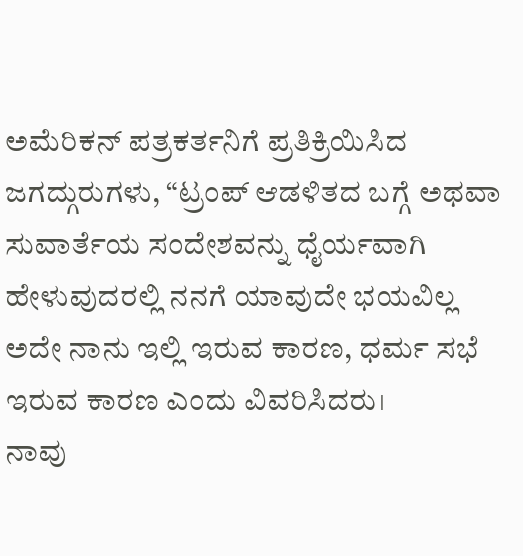ಅಮೆರಿಕನ್ ಪತ್ರಕರ್ತನಿಗೆ ಪ್ರತಿಕ್ರಿಯಿಸಿದ ಜಗದ್ಗುರುಗಳು, “ಟ್ರಂಪ್ ಆಡಳಿತದ ಬಗ್ಗೆ ಅಥವಾ ಸುವಾರ್ತೆಯ ಸಂದೇಶವನ್ನು ಧೈರ್ಯವಾಗಿ ಹೇಳುವುದರಲ್ಲಿ ನನಗೆ ಯಾವುದೇ ಭಯವಿಲ್ಲ ಅದೇ ನಾನು ಇಲ್ಲಿ ಇರುವ ಕಾರಣ, ಧರ್ಮ ಸಭೆ ಇರುವ ಕಾರಣ ಎಂದು ವಿವರಿಸಿದರು।
ನಾವು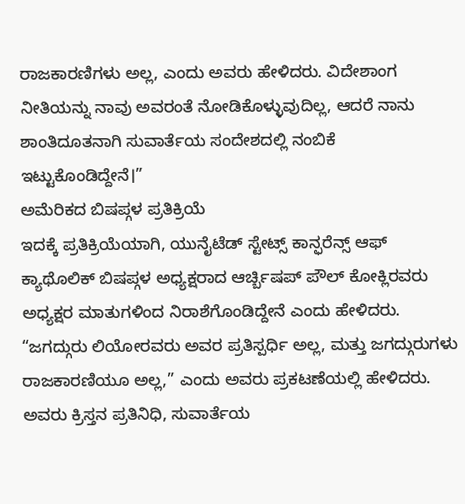ರಾಜಕಾರಣಿಗಳು ಅಲ್ಲ, ಎಂದು ಅವರು ಹೇಳಿದರು. ವಿದೇಶಾಂಗ ನೀತಿಯನ್ನು ನಾವು ಅವರಂತೆ ನೋಡಿಕೊಳ್ಳುವುದಿಲ್ಲ, ಆದರೆ ನಾನು ಶಾಂತಿದೂತನಾಗಿ ಸುವಾರ್ತೆಯ ಸಂದೇಶದಲ್ಲಿ ನಂಬಿಕೆ ಇಟ್ಟುಕೊಂಡಿದ್ದೇನೆ।”
ಅಮೆರಿಕದ ಬಿಷಪ್ಗಳ ಪ್ರತಿಕ್ರಿಯೆ
ಇದಕ್ಕೆ ಪ್ರತಿಕ್ರಿಯೆಯಾಗಿ, ಯುನೈಟೆಡ್ ಸ್ಟೇಟ್ಸ್ ಕಾನ್ಫರೆನ್ಸ್ ಆಫ್ ಕ್ಯಾಥೊಲಿಕ್ ಬಿಷಪ್ಗಳ ಅಧ್ಯಕ್ಷರಾದ ಆರ್ಚ್ಬಿಷಪ್ ಪೌಲ್ ಕೋಕ್ಲಿರವರು ಅಧ್ಯಕ್ಷರ ಮಾತುಗಳಿಂದ ನಿರಾಶೆಗೊಂಡಿದ್ದೇನೆ ಎಂದು ಹೇಳಿದರು.
“ಜಗದ್ಗುರು ಲಿಯೋರವರು ಅವರ ಪ್ರತಿಸ್ಪರ್ಧಿ ಅಲ್ಲ, ಮತ್ತು ಜಗದ್ಗುರುಗಳು ರಾಜಕಾರಣಿಯೂ ಅಲ್ಲ,” ಎಂದು ಅವರು ಪ್ರಕಟಣೆಯಲ್ಲಿ ಹೇಳಿದರು. ಅವರು ಕ್ರಿಸ್ತನ ಪ್ರತಿನಿಧಿ, ಸುವಾರ್ತೆಯ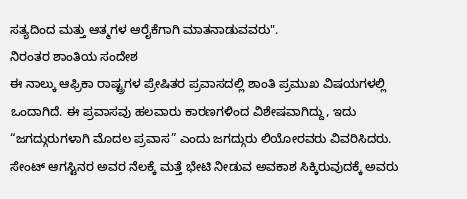ಸತ್ಯದಿಂದ ಮತ್ತು ಆತ್ಮಗಳ ಆರೈಕೆಗಾಗಿ ಮಾತನಾಡುವವರು".
ನಿರಂತರ ಶಾಂತಿಯ ಸಂದೇಶ
ಈ ನಾಲ್ಕು ಆಫ್ರಿಕಾ ರಾಷ್ಟ್ರಗಳ ಪ್ರೇಷಿತರ ಪ್ರವಾಸದಲ್ಲಿ ಶಾಂತಿ ಪ್ರಮುಖ ವಿಷಯಗಳಲ್ಲಿ ಒಂದಾಗಿದೆ. ಈ ಪ್ರವಾಸವು ಹಲವಾರು ಕಾರಣಗಳಿಂದ ವಿಶೇಷವಾಗಿದ್ದು, ಇದು “ಜಗದ್ಗುರುಗಳಾಗಿ ಮೊದಲ ಪ್ರವಾಸ” ಎಂದು ಜಗದ್ಗುರು ಲಿಯೋರವರು ವಿವರಿಸಿದರು.
ಸೇಂಟ್ ಆಗಸ್ಟಿನರ ಅವರ ನೆಲಕ್ಕೆ ಮತ್ತೆ ಭೇಟಿ ನೀಡುವ ಅವಕಾಶ ಸಿಕ್ಕಿರುವುದಕ್ಕೆ ಅವರು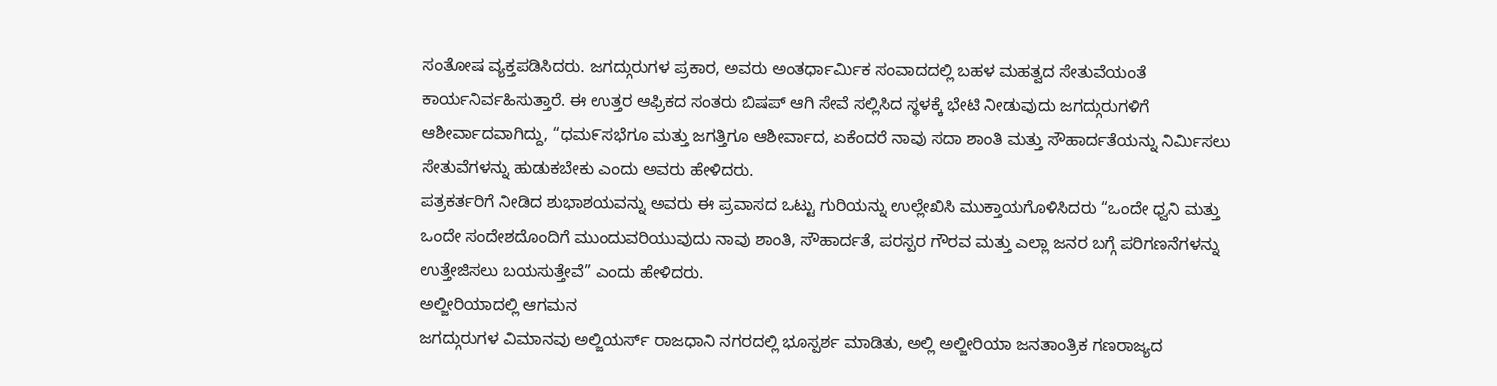ಸಂತೋಷ ವ್ಯಕ್ತಪಡಿಸಿದರು. ಜಗದ್ಗುರುಗಳ ಪ್ರಕಾರ, ಅವರು ಅಂತರ್ಧಾರ್ಮಿಕ ಸಂವಾದದಲ್ಲಿ ಬಹಳ ಮಹತ್ವದ ಸೇತುವೆಯಂತೆ ಕಾರ್ಯನಿರ್ವಹಿಸುತ್ತಾರೆ. ಈ ಉತ್ತರ ಆಫ್ರಿಕದ ಸಂತರು ಬಿಷಪ್ ಆಗಿ ಸೇವೆ ಸಲ್ಲಿಸಿದ ಸ್ಥಳಕ್ಕೆ ಭೇಟಿ ನೀಡುವುದು ಜಗದ್ಗುರುಗಳಿಗೆ ಆಶೀರ್ವಾದವಾಗಿದ್ದು, “ಧಮ೯ಸಭೆಗೂ ಮತ್ತು ಜಗತ್ತಿಗೂ ಆಶೀರ್ವಾದ, ಏಕೆಂದರೆ ನಾವು ಸದಾ ಶಾಂತಿ ಮತ್ತು ಸೌಹಾರ್ದತೆಯನ್ನು ನಿರ್ಮಿಸಲು ಸೇತುವೆಗಳನ್ನು ಹುಡುಕಬೇಕು ಎಂದು ಅವರು ಹೇಳಿದರು.
ಪತ್ರಕರ್ತರಿಗೆ ನೀಡಿದ ಶುಭಾಶಯವನ್ನು ಅವರು ಈ ಪ್ರವಾಸದ ಒಟ್ಟು ಗುರಿಯನ್ನು ಉಲ್ಲೇಖಿಸಿ ಮುಕ್ತಾಯಗೊಳಿಸಿದರು “ಒಂದೇ ಧ್ವನಿ ಮತ್ತು ಒಂದೇ ಸಂದೇಶದೊಂದಿಗೆ ಮುಂದುವರಿಯುವುದು ನಾವು ಶಾಂತಿ, ಸೌಹಾರ್ದತೆ, ಪರಸ್ಪರ ಗೌರವ ಮತ್ತು ಎಲ್ಲಾ ಜನರ ಬಗ್ಗೆ ಪರಿಗಣನೆಗಳನ್ನು ಉತ್ತೇಜಿಸಲು ಬಯಸುತ್ತೇವೆ” ಎಂದು ಹೇಳಿದರು.
ಅಲ್ಜೀರಿಯಾದಲ್ಲಿ ಆಗಮನ
ಜಗದ್ಗುರುಗಳ ವಿಮಾನವು ಅಲ್ಜಿಯರ್ಸ್ ರಾಜಧಾನಿ ನಗರದಲ್ಲಿ ಭೂಸ್ಪರ್ಶ ಮಾಡಿತು, ಅಲ್ಲಿ ಅಲ್ಜೀರಿಯಾ ಜನತಾಂತ್ರಿಕ ಗಣರಾಜ್ಯದ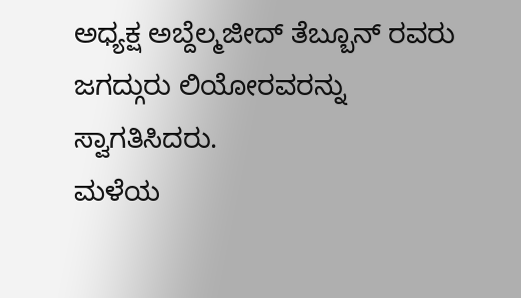ಅಧ್ಯಕ್ಷ ಅಬ್ದೆಲ್ಮಜೀದ್ ತೆಬ್ಬೂನ್ ರವರು ಜಗದ್ಗುರು ಲಿಯೋರವರನ್ನು ಸ್ವಾಗತಿಸಿದರು.
ಮಳೆಯ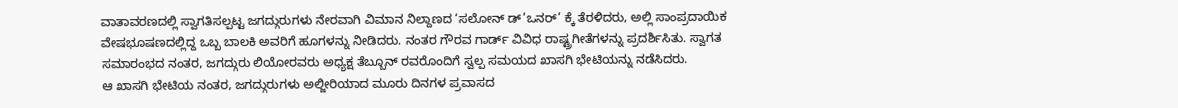ವಾತಾವರಣದಲ್ಲಿ ಸ್ವಾಗತಿಸಲ್ಪಟ್ಟ ಜಗದ್ಗುರುಗಳು ನೇರವಾಗಿ ವಿಮಾನ ನಿಲ್ದಾಣದ ‘ಸಲೋನ್ ಡ್’ಒನರ್’ ಕ್ಕೆ ತೆರಳಿದರು, ಅಲ್ಲಿ ಸಾಂಪ್ರದಾಯಿಕ ವೇಷಭೂಷಣದಲ್ಲಿದ್ದ ಒಬ್ಬ ಬಾಲಕಿ ಅವರಿಗೆ ಹೂಗಳನ್ನು ನೀಡಿದರು. ನಂತರ ಗೌರವ ಗಾರ್ಡ್ ವಿವಿಧ ರಾಷ್ಟ್ರಗೀತೆಗಳನ್ನು ಪ್ರದರ್ಶಿಸಿತು. ಸ್ವಾಗತ ಸಮಾರಂಭದ ನಂತರ, ಜಗದ್ಗುರು ಲಿಯೋರವರು ಅಧ್ಯಕ್ಷ ತೆಬ್ಬೂನ್ ರವರೊಂದಿಗೆ ಸ್ವಲ್ಪ ಸಮಯದ ಖಾಸಗಿ ಭೇಟಿಯನ್ನು ನಡೆಸಿದರು.
ಆ ಖಾಸಗಿ ಭೇಟಿಯ ನಂತರ, ಜಗದ್ಗುರುಗಳು ಅಲ್ಜೀರಿಯಾದ ಮೂರು ದಿನಗಳ ಪ್ರವಾಸದ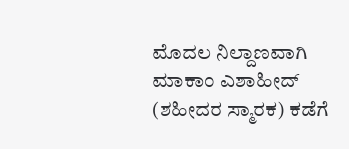ಮೊದಲ ನಿಲ್ದಾಣವಾಗಿ ಮಾಕಾಂ ಎಶಾಹೀದ್ (ಶಹೀದರ ಸ್ಮಾರಕ) ಕಡೆಗೆ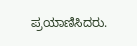ಪ್ರಯಾಣಿಸಿದರು.